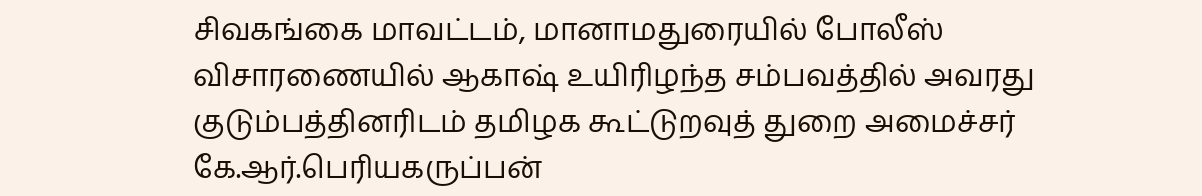சிவகங்கை மாவட்டம், மானாமதுரையில் போலீஸ் விசாரணையில் ஆகாஷ் உயிரிழந்த சம்பவத்தில் அவரது குடும்பத்தினரிடம் தமிழக கூட்டுறவுத் துறை அமைச்சர் கே.ஆர்.பெரியகருப்பன்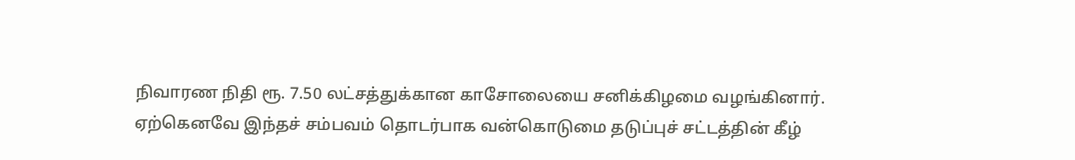நிவாரண நிதி ரூ. 7.50 லட்சத்துக்கான காசோலையை சனிக்கிழமை வழங்கினார்.
ஏற்கெனவே இந்தச் சம்பவம் தொடர்பாக வன்கொடுமை தடுப்புச் சட்டத்தின் கீழ்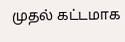முதல் கட்டமாக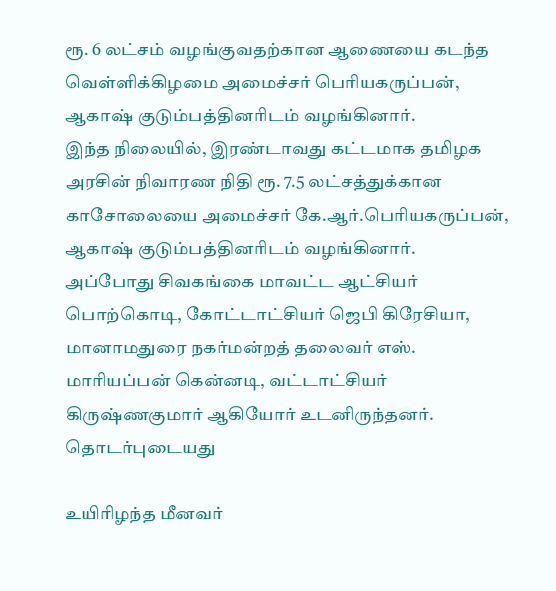ரூ. 6 லட்சம் வழங்குவதற்கான ஆணையை கடந்த வெள்ளிக்கிழமை அமைச்சர் பெரியகருப்பன், ஆகாஷ் குடும்பத்தினரிடம் வழங்கினார்.
இந்த நிலையில், இரண்டாவது கட்டமாக தமிழக அரசின் நிவாரண நிதி ரூ. 7.5 லட்சத்துக்கான காசோலையை அமைச்சர் கே.ஆர்.பெரியகருப்பன், ஆகாஷ் குடும்பத்தினரிடம் வழங்கினார்.
அப்போது சிவகங்கை மாவட்ட ஆட்சியர் பொற்கொடி, கோட்டாட்சியர் ஜெபி கிரேசியா, மானாமதுரை நகர்மன்றத் தலைவர் எஸ். மாரியப்பன் கென்னடி, வட்டாட்சியர் கிருஷ்ணகுமார் ஆகியோர் உடனிருந்தனர்.
தொடர்புடையது

உயிரிழந்த மீனவர்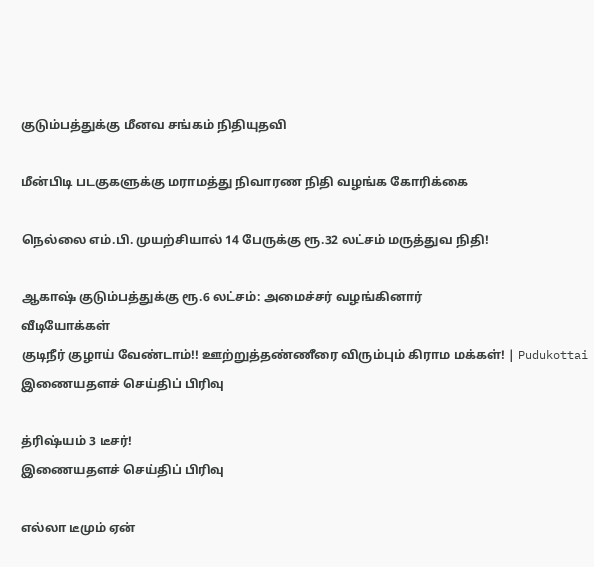குடும்பத்துக்கு மீனவ சங்கம் நிதியுதவி

மீன்பிடி படகுகளுக்கு மராமத்து நிவாரண நிதி வழங்க கோரிக்கை

நெல்லை எம்.பி. முயற்சியால் 14 பேருக்கு ரூ.32 லட்சம் மருத்துவ நிதி!

ஆகாஷ் குடும்பத்துக்கு ரூ.6 லட்சம்: அமைச்சர் வழங்கினார்
வீடியோக்கள்
குடிநீர் குழாய் வேண்டாம்!! ஊற்றுத்தண்ணீரை விரும்பும் கிராம மக்கள்! | Pudukottai
இணையதளச் செய்திப் பிரிவு

த்ரிஷ்யம் 3 டீசர்!
இணையதளச் செய்திப் பிரிவு

எல்லா டீமும் ஏன்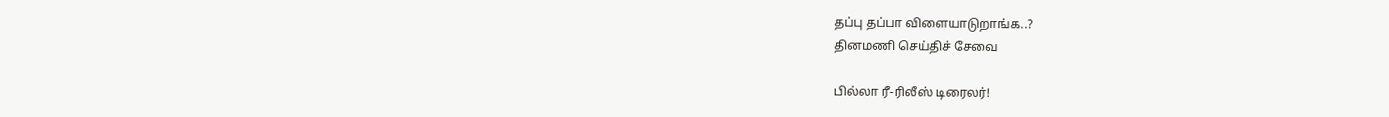தப்பு தப்பா விளையாடுறாங்க..?
தினமணி செய்திச் சேவை

பில்லா ரீ-ரிலீஸ் டிரைலர்!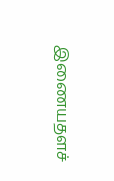இணையதளச்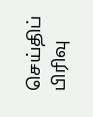செய்திப் பிரிவு